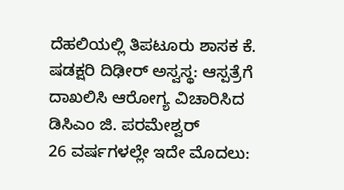ದೆಹಲಿಯಲ್ಲಿ ತಿಪಟೂರು ಶಾಸಕ ಕೆ. ಷಡಕ್ಷರಿ ದಿಢೀರ್ ಅಸ್ವಸ್ಥ: ಆಸ್ಪತ್ರೆಗೆ ದಾಖಲಿಸಿ ಆರೋಗ್ಯ ವಿಚಾರಿಸಿದ ಡಿಸಿಎಂ ಜಿ. ಪರಮೇಶ್ವರ್
26 ವರ್ಷಗಳಲ್ಲೇ ಇದೇ ಮೊದಲು: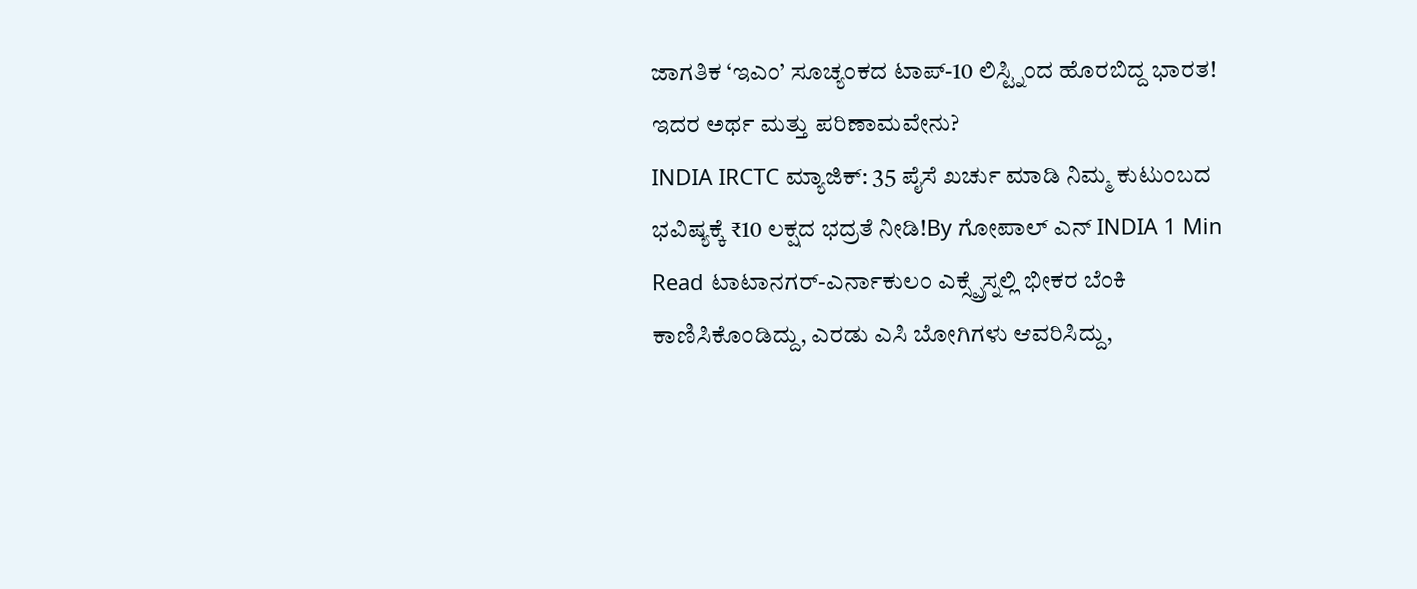ಜಾಗತಿಕ ‘ಇಎಂ’ ಸೂಚ್ಯಂಕದ ಟಾಪ್-10 ಲಿಸ್ಟ್ನಿಂದ ಹೊರಬಿದ್ದ ಭಾರತ! ಇದರ ಅರ್ಥ ಮತ್ತು ಪರಿಣಾಮವೇನು?
INDIA IRCTC ಮ್ಯಾಜಿಕ್: 35 ಪೈಸೆ ಖರ್ಚು ಮಾಡಿ ನಿಮ್ಮ ಕುಟುಂಬದ ಭವಿಷ್ಯಕ್ಕೆ ₹10 ಲಕ್ಷದ ಭದ್ರತೆ ನೀಡಿ!By ಗೋಪಾಲ್ ಎನ್ INDIA 1 Min Read ಟಾಟಾನಗರ್-ಎರ್ನಾಕುಲಂ ಎಕ್ಸ್ಪ್ರೆಸ್ನಲ್ಲಿ ಭೀಕರ ಬೆಂಕಿ ಕಾಣಿಸಿಕೊಂಡಿದ್ದು, ಎರಡು ಎಸಿ ಬೋಗಿಗಳು ಆವರಿಸಿದ್ದು,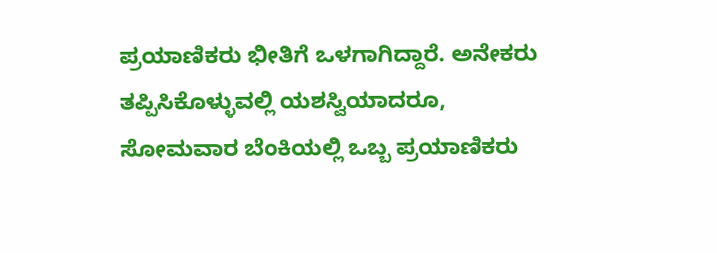ಪ್ರಯಾಣಿಕರು ಭೀತಿಗೆ ಒಳಗಾಗಿದ್ದಾರೆ. ಅನೇಕರು ತಪ್ಪಿಸಿಕೊಳ್ಳುವಲ್ಲಿ ಯಶಸ್ವಿಯಾದರೂ, ಸೋಮವಾರ ಬೆಂಕಿಯಲ್ಲಿ ಒಬ್ಬ ಪ್ರಯಾಣಿಕರು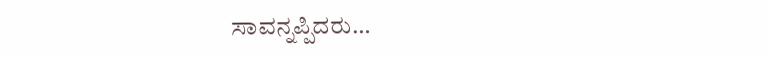ಸಾವನ್ನಪ್ಪಿದರು…